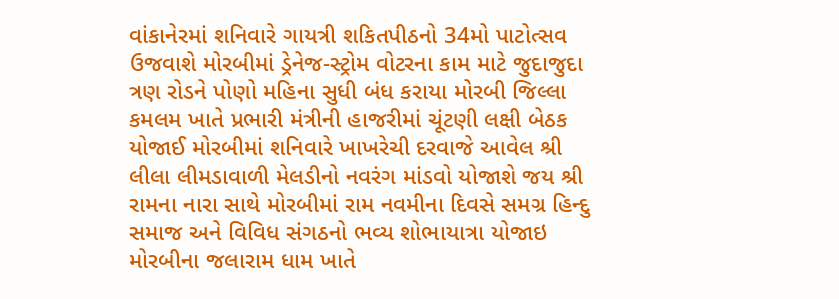વાંકાનેરમાં શનિવારે ગાયત્રી શકિતપીઠનો 34મો પાટોત્સવ ઉજવાશે મોરબીમાં ડ્રેનેજ-સ્ટ્રોમ વોટરના કામ માટે જુદાજુદા ત્રણ રોડને પોણો મહિના સુધી બંધ કરાયા મોરબી જિલ્લા કમલમ ખાતે પ્રભારી મંત્રીની હાજરીમાં ચૂંટણી લક્ષી બેઠક યોજાઈ મોરબીમાં શનિવારે ખાખરેચી દરવાજે આવેલ શ્રી લીલા લીમડાવાળી મેલડીનો નવરંગ માંડવો યોજાશે જય શ્રી રામના નારા સાથે મોરબીમાં રામ નવમીના દિવસે સમગ્ર હિન્દુ સમાજ અને વિવિધ સંગઠનો ભવ્ય શોભાયાત્રા યોજાઇ મોરબીના જલારામ ધામ ખાતે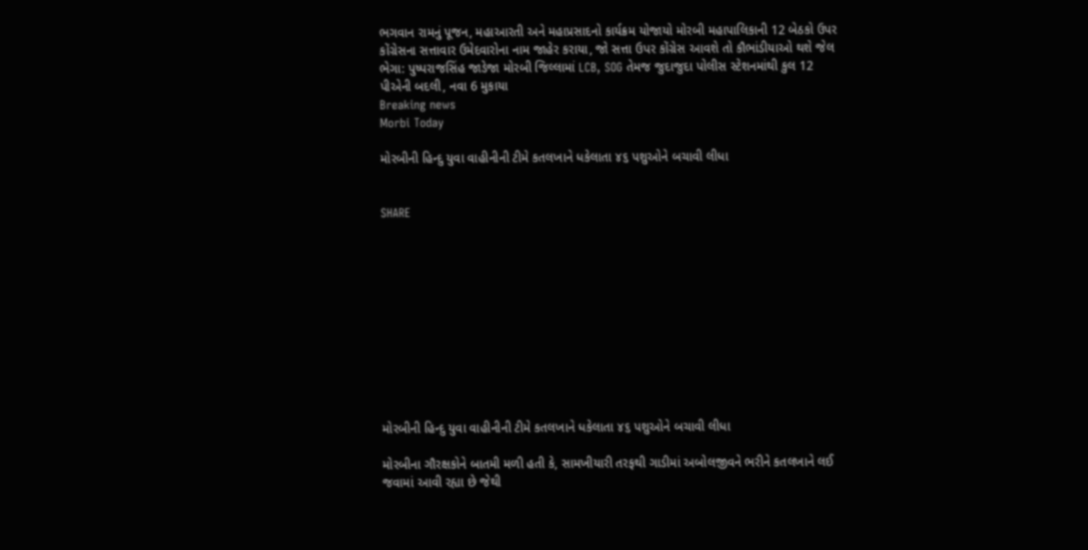ભગવાન રામનું પૂજન, મહાઆરતી અને મહાપ્રસાદનો કાર્યક્રમ યોજાયો મોરબી મહાપાલિકાની 12 બેઠકો ઉપર કોંગ્રેસના સત્તાવાર ઉમેદવારોના નામ જાહેર કરાયા, જો સત્તા ઉપર કોંગ્રેસ આવશે તો કૌભાંડીયાઓ થશે જેલ ભેગા: પુષ્પરાજસિંહ જાડેજા મોરબી જિલ્લામાં LCB, SOG તેમજ જુદાજુદા પોલીસ સ્ટેશનમાંથી કુલ 12 પીએની બદલી, નવા 6 મુકાયા
Breaking news
Morbi Today

મોરબીની હિન્દુ યુવા વાહીનીની ટીમે કતલખાને ધકેલાતા ૪૬ પશુઓને બચાવી લીધા


SHARE











મોરબીની હિન્દુ યુવા વાહીનીની ટીમે કતલખાને ધકેલાતા ૪૬ પશુઓને બચાવી લીધા

મોરબીના ગૌરક્ષકોને બાતમી મળી હતી કે, સામખીયારી તરફથી ગાડીમાં અબોલજીવને ભરીને કતલખાને લઈ જવામાં આવી રહ્યા છે જેથી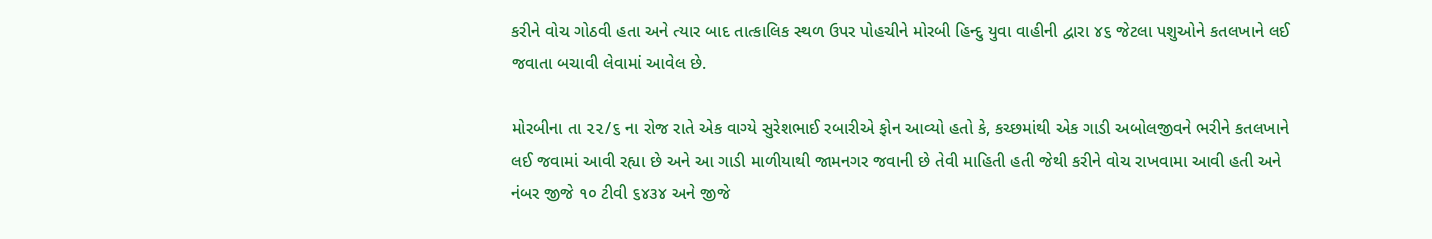કરીને વોચ ગોઠવી હતા અને ત્યાર બાદ તાત્કાલિક સ્થળ ઉપર પોહચીને મોરબી હિન્દુ યુવા વાહીની દ્વારા ૪૬ જેટલા પશુઓને કતલખાને લઈ જવાતા બચાવી લેવામાં આવેલ છે.

મોરબીના તા ૨૨/૬ ના રોજ રાતે એક વાગ્યે સુરેશભાઈ રબારીએ ફોન આવ્યો હતો કે, કચ્છમાંથી એક ગાડી અબોલજીવને ભરીને કતલખાને લઈ જવામાં આવી રહ્યા છે અને આ ગાડી માળીયાથી જામનગર જવાની છે તેવી માહિતી હતી જેથી કરીને વોચ રાખવામા આવી હતી અને નંબર જીજે ૧૦ ટીવી ૬૪૩૪ અને જીજે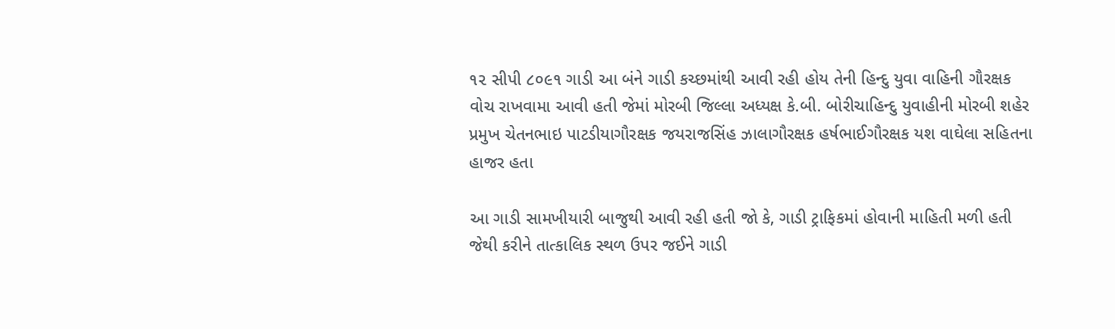૧૨ સીપી ૮૦૯૧ ગાડી આ બંને ગાડી કચ્છમાંથી આવી રહી હોય તેની હિન્દુ યુવા વાહિની ગૌરક્ષક વોચ રાખવામા આવી હતી જેમાં મોરબી જિલ્લા અધ્યક્ષ કે.બી. બોરીચાહિન્દુ યુવાહીની મોરબી શહેર પ્રમુખ ચેતનભાઇ પાટડીયાગૌરક્ષક જયરાજસિંહ ઝાલાગૌરક્ષક હર્ષભાઈગૌરક્ષક યશ વાઘેલા સહિતના હાજર હતા

આ ગાડી સામખીયારી બાજુથી આવી રહી હતી જો કે, ગાડી ટ્રાફિકમાં હોવાની માહિતી મળી હતી જેથી કરીને તાત્કાલિક સ્થળ ઉપર જઈને ગાડી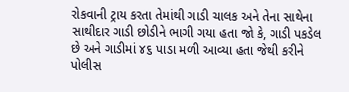રોકવાની ટ્રાય કરતા તેમાંથી ગાડી ચાલક અને તેના સાથેના સાથીદાર ગાડી છોડીને ભાગી ગયા હતા જો કે, ગાડી પકડેલ છે અને ગાડીમાં ૪૬ પાડા મળી આવ્યા હતા જેથી કરીને પોલીસ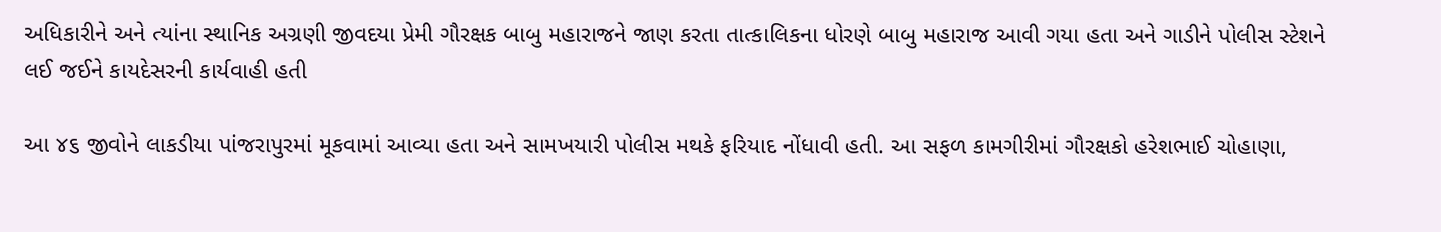અધિકારીને અને ત્યાંના સ્થાનિક અગ્રણી જીવદયા પ્રેમી ગૌરક્ષક બાબુ મહારાજને જાણ કરતા તાત્કાલિકના ધોરણે બાબુ મહારાજ આવી ગયા હતા અને ગાડીને પોલીસ સ્ટેશને લઈ જઈને કાયદેસરની કાર્યવાહી હતી

આ ૪૬ જીવોને લાકડીયા પાંજરાપુરમાં મૂકવામાં આવ્યા હતા અને સામખયારી પોલીસ મથકે ફરિયાદ નોંધાવી હતી. આ સફળ કામગીરીમાં ગૌરક્ષકો હરેશભાઈ ચોહાણા,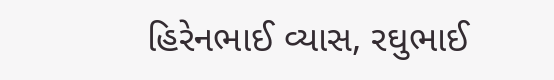હિરેનભાઈ વ્યાસ, રઘુભાઈ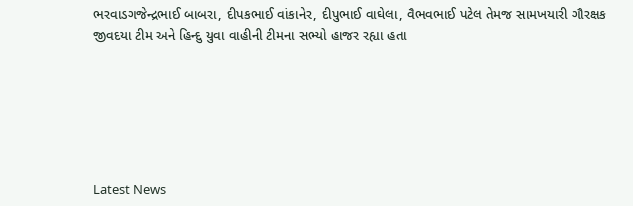ભરવાડગજેન્દ્રભાઈ બાબરા, દીપકભાઈ વાંકાનેર, દીપુભાઈ વાઘેલા, વૈભવભાઈ પટેલ તેમજ સામખયારી ગૌરક્ષક જીવદયા ટીમ અને હિન્દુ યુવા વાહીની ટીમના સભ્યો હાજર રહ્યા હતા






Latest News